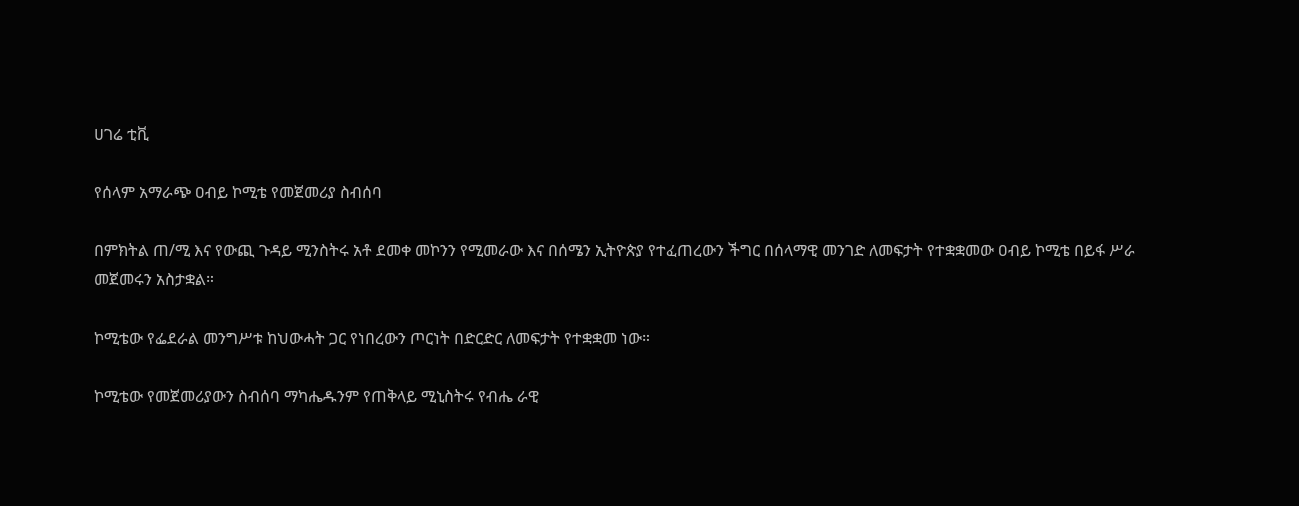ሀገሬ ቲቪ

የሰላም አማራጭ ዐብይ ኮሚቴ የመጀመሪያ ስብሰባ

በምክትል ጠ/ሚ እና የውጪ ጉዳይ ሚንስትሩ አቶ ደመቀ መኮንን የሚመራው እና በሰሜን ኢትዮጵያ የተፈጠረውን ችግር በሰላማዊ መንገድ ለመፍታት የተቋቋመው ዐብይ ኮሚቴ በይፋ ሥራ መጀመሩን አስታቋል።

ኮሚቴው የፌደራል መንግሥቱ ከህውሓት ጋር የነበረውን ጦርነት በድርድር ለመፍታት የተቋቋመ ነው።

ኮሚቴው የመጀመሪያውን ስብሰባ ማካሔዱንም የጠቅላይ ሚኒስትሩ የብሔ ራዊ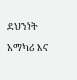ደህንነት አማካሪ እና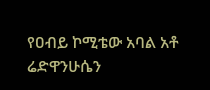የዐብይ ኮሚቴው አባል አቶ ሬድዋንሁሴን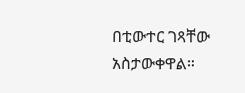በቲውተር ገጻቸው አስታውቀዋል።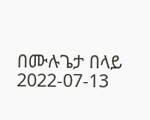በሙሉጌታ በላይ
2022-07-13